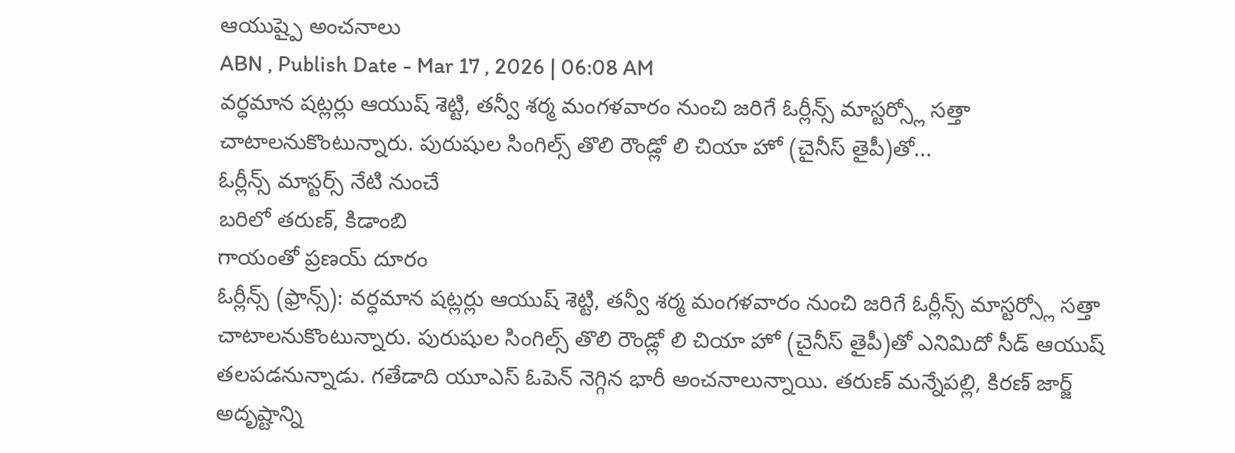ఆయుష్పై అంచనాలు
ABN , Publish Date - Mar 17 , 2026 | 06:08 AM
వర్ధమాన షట్లర్లు ఆయుష్ శెట్టి, తన్వీ శర్మ మంగళవారం నుంచి జరిగే ఓర్లీన్స్ మాస్టర్స్లో సత్తా చాటాలనుకొంటున్నారు. పురుషుల సింగిల్స్ తొలి రౌండ్లో లి చియా హో (చైనీస్ తైపీ)తో...
ఓర్లీన్స్ మాస్టర్స్ నేటి నుంచే
బరిలో తరుణ్, కిడాంబి
గాయంతో ప్రణయ్ దూరం
ఓర్లీన్స్ (ఫ్రాన్స్): వర్ధమాన షట్లర్లు ఆయుష్ శెట్టి, తన్వీ శర్మ మంగళవారం నుంచి జరిగే ఓర్లీన్స్ మాస్టర్స్లో సత్తా చాటాలనుకొంటున్నారు. పురుషుల సింగిల్స్ తొలి రౌండ్లో లి చియా హో (చైనీస్ తైపీ)తో ఎనిమిదో సీడ్ ఆయుష్ తలపడనున్నాడు. గతేడాది యూఎస్ ఓపెన్ నెగ్గిన భారీ అంచనాలున్నాయి. తరుణ్ మన్నేపల్లి, కిరణ్ జార్జ్ అదృష్టాన్ని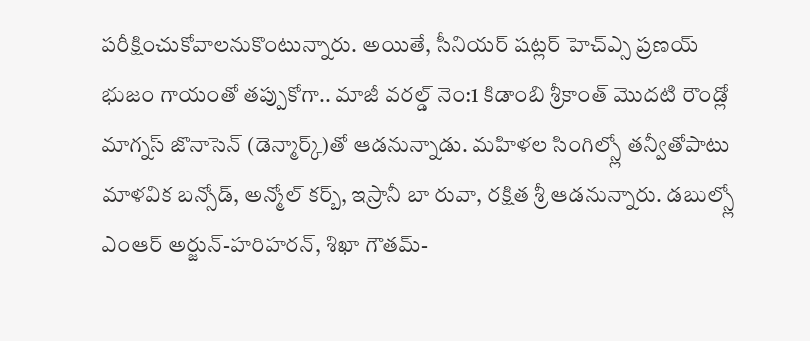పరీక్షించుకోవాలనుకొంటున్నారు. అయితే, సీనియర్ షట్లర్ హెచ్ఎ్స ప్రణయ్ భుజం గాయంతో తప్పుకోగా.. మాజీ వరల్డ్ నెం:1 కిడాంబి శ్రీకాంత్ మొదటి రౌండ్లో మాగ్నస్ జొనాసెన్ (డెన్మార్క్)తో ఆడనున్నాడు. మహిళల సింగిల్స్లో తన్వీతోపాటు మాళవిక బన్సోడ్, అన్మోల్ కర్బ్, ఇస్రానీ బా రువా, రక్షిత శ్రీ ఆడనున్నారు. డబుల్స్లో ఎంఆర్ అర్జున్-హరిహరన్, శిఖా గౌతమ్-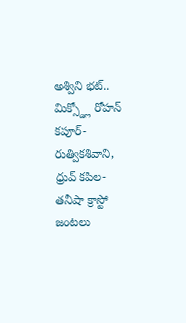అశ్విని భట్.. మిక్స్డ్లో రోహన్ కపూర్-రుత్వికశివాని, ధ్రువ్ కపిల-తనీషా క్రాస్టో జంటలు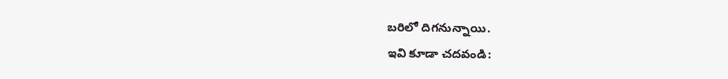బరిలో దిగనున్నాయి.
ఇవి కూడా చదవండి: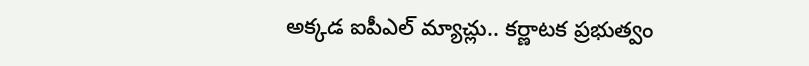అక్కడ ఐపీఎల్ మ్యాచ్లు.. కర్ణాటక ప్రభుత్వం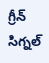గ్రీన్ సిగ్నల్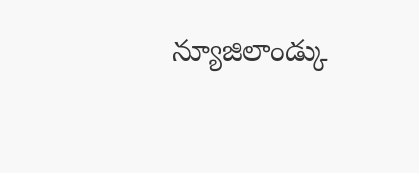న్యూజిలాండ్కు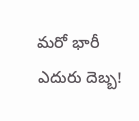మరో భారీ ఎదురు దెబ్బ!